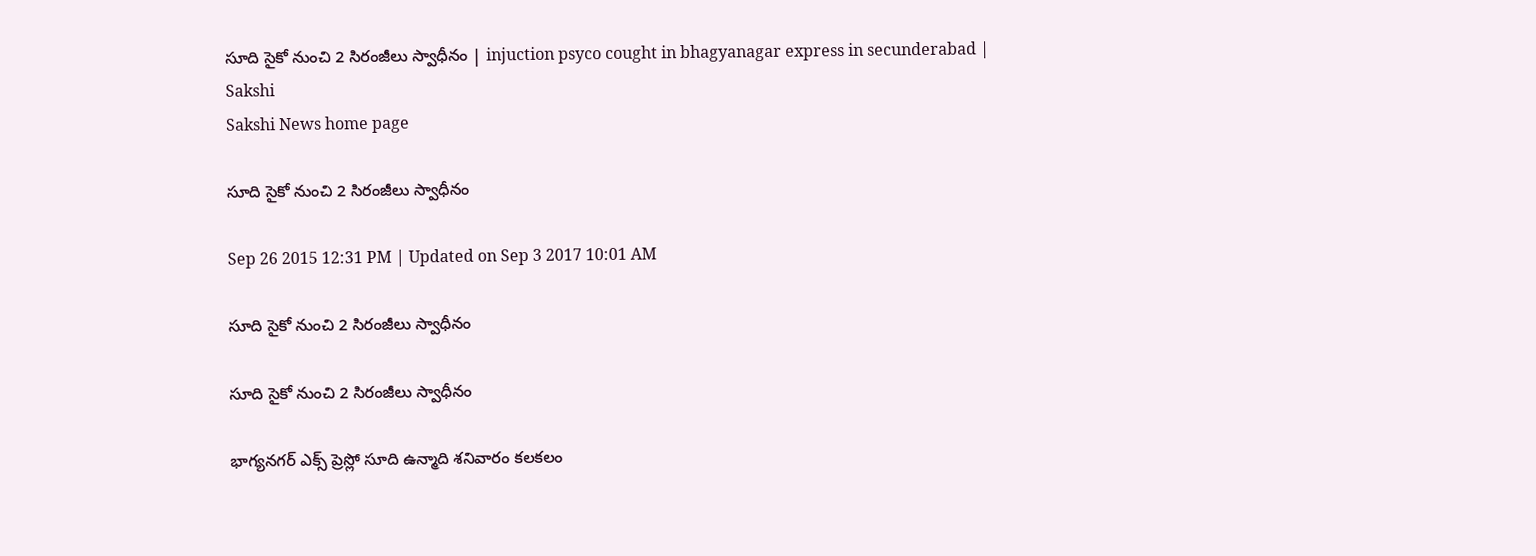సూది సైకో నుంచి 2 సిరంజీలు స్వాధీనం | injuction psyco cought in bhagyanagar express in secunderabad | Sakshi
Sakshi News home page

సూది సైకో నుంచి 2 సిరంజీలు స్వాధీనం

Sep 26 2015 12:31 PM | Updated on Sep 3 2017 10:01 AM

సూది సైకో నుంచి 2 సిరంజీలు స్వాధీనం

సూది సైకో నుంచి 2 సిరంజీలు స్వాధీనం

భాగ్యనగర్ ఎక్స్ ప్రెస్లో సూది ఉన్మాది శనివారం కలకలం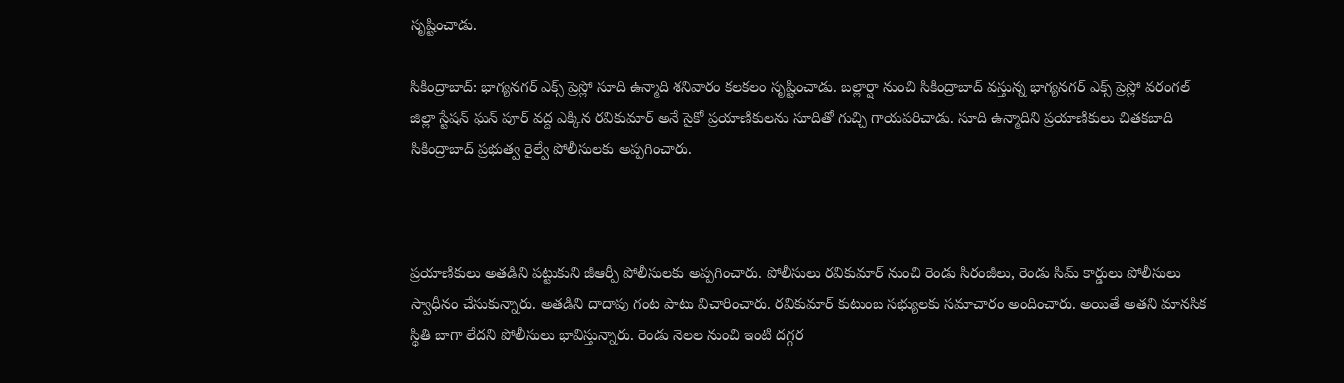సృష్టించాడు.

సికింద్రాబాద్: భాగ్యనగర్ ఎక్స్ ప్రెస్లో సూది ఉన్మాది శనివారం కలకలం సృష్టించాడు. బల్లార్షా నుంచి సికింద్రాబాద్ వస్తున్న భాగ్యనగర్ ఎక్స్ ప్రెస్లో వరంగల్ జిల్లా స్టేషన్ ఘన్ పూర్ వద్ద ఎక్కిన రవికుమార్ అనే సైకో ప్రయాణికులను సూదితో గుచ్చి గాయపరిచాడు. సూది ఉన్మాదిని ప్రయాణికులు చితకబాది సికింద్రాబాద్ ప్రభుత్వ రైల్వే పోలీసులకు అప్పగించారు.



ప్రయాణికులు అతడిని పట్టుకుని జీఆర్పీ పోలీసులకు అప్పగించారు. పోలీసులు రవికుమార్ నుంచి రెండు సిరంజీలు, రెండు సిమ్ కార్డులు పోలీసులు స్వాధీనం చేసుకున్నారు. అతడిని దాదాపు గంట పాటు విచారించారు. రవికుమార్ కుటుంబ సభ్యులకు సమాచారం అందించారు. అయితే అతని మానసిక స్థితి బాగా లేదని పోలీసులు భావిస్తున్నారు. రెండు నెలల నుంచి ఇంటి దగ్గర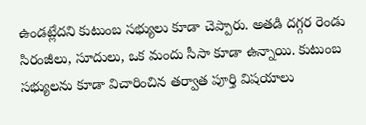ఉండట్లేదని కుటుంబ సభ్యులు కూడా చెప్పారు. అతడి దగ్గర రెండు సిరంజీలు, సూదులు, ఒక మందు సీసా కూడా ఉన్నాయి. కుటుంబ సభ్యులను కూడా విచారించిన తర్వాత పూర్తి విషయాలు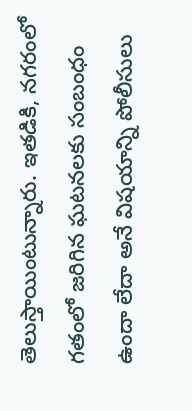తెలుస్తాయింటున్నారు. ఇతడికి, నగరంలో గతంలో జరిగిన ఘటనలకు సంబంధం ఉందా లేదా అనే విషయాన్ని పోలీసులు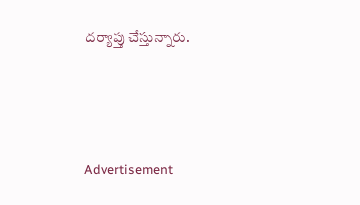దర్యాప్తు చేస్తున్నారు.




Advertisement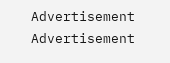Advertisement
Advertisement